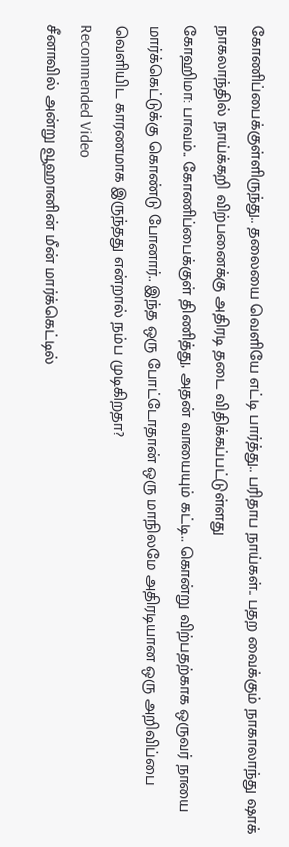கோணிப்பைக்குள்ளிருந்து.. தலையை வெளியே எட்டி பார்த்து.. பரிதாப நாய்கள்.. பதற வைக்கும் நாகாலாந்து ஷாக்
நாகலாந்தில் நாய்க்கறி விற்பனைக்கு அதிரடி தடை விதிக்கப்பட்டுள்ளது
கோஹிமா: பாவம்.. கோணிப்பைக்குள் திணித்து, அதன் வாயையும் கட்டி.. கொன்று விற்பதற்காக ஒருவர் நாயை மார்க்கெட்டுக்கு கொண்டு போனார்.. இந்த ஒரு போட்டோதான் ஒரு மாநிலமே அதிரடியான ஒரு அறிவிப்பை வெளியிட காரணமாக இருந்தது என்றால் நம்ப முடிகிறதா?
Recommended Video
சீனாவில் அன்று வூஹானின் மீன் மார்க்கெட்டில்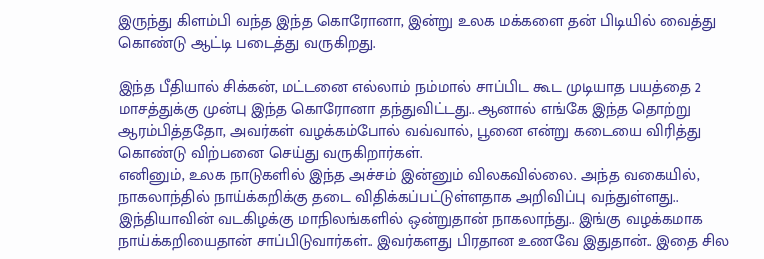இருந்து கிளம்பி வந்த இந்த கொரோனா, இன்று உலக மக்களை தன் பிடியில் வைத்து கொண்டு ஆட்டி படைத்து வருகிறது.

இந்த பீதியால் சிக்கன், மட்டனை எல்லாம் நம்மால் சாப்பிட கூட முடியாத பயத்தை 2 மாசத்துக்கு முன்பு இந்த கொரோனா தந்துவிட்டது.. ஆனால் எங்கே இந்த தொற்று ஆரம்பித்ததோ, அவர்கள் வழக்கம்போல் வவ்வால், பூனை என்று கடையை விரித்து கொண்டு விற்பனை செய்து வருகிறார்கள்.
எனினும், உலக நாடுகளில் இந்த அச்சம் இன்னும் விலகவில்லை. அந்த வகையில், நாகலாந்தில் நாய்க்கறிக்கு தடை விதிக்கப்பட்டுள்ளதாக அறிவிப்பு வந்துள்ளது..
இந்தியாவின் வடகிழக்கு மாநிலங்களில் ஒன்றுதான் நாகலாந்து.. இங்கு வழக்கமாக நாய்க்கறியைதான் சாப்பிடுவார்கள்.. இவர்களது பிரதான உணவே இதுதான்.. இதை சில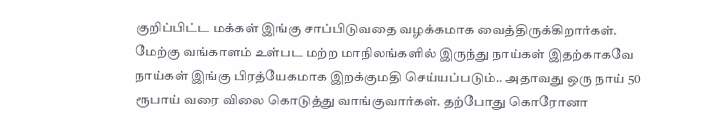குறிப்பிட்ட மக்கள் இங்கு சாப்பிடுவதை வழக்கமாக வைத்திருக்கிறார்கள்.
மேற்கு வங்காளம் உள்பட மற்ற மாநிலங்களில் இருந்து நாய்கள் இதற்காகவே நாய்கள் இங்கு பிரத்யேகமாக இறக்குமதி செய்யப்படும்.. அதாவது ஒரு நாய் 50 ரூபாய் வரை விலை கொடுத்து வாங்குவார்கள். தற்போது கொரோனா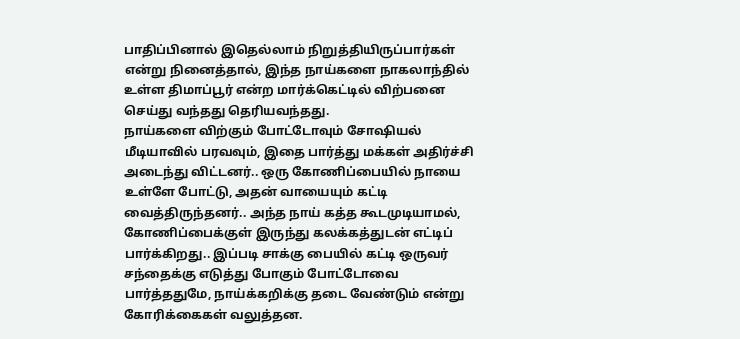பாதிப்பினால் இதெல்லாம் நிறுத்தியிருப்பார்கள் என்று நினைத்தால், இந்த நாய்களை நாகலாந்தில் உள்ள திமாப்பூர் என்ற மார்க்கெட்டில் விற்பனை செய்து வந்தது தெரியவந்தது.
நாய்களை விற்கும் போட்டோவும் சோஷியல் மீடியாவில் பரவவும், இதை பார்த்து மக்கள் அதிர்ச்சி அடைந்து விட்டனர்.. ஒரு கோணிப்பையில் நாயை உள்ளே போட்டு, அதன் வாயையும் கட்டி வைத்திருந்தனர்.. அந்த நாய் கத்த கூடமுடியாமல், கோணிப்பைக்குள் இருந்து கலக்கத்துடன் எட்டிப் பார்க்கிறது.. இப்படி சாக்கு பையில் கட்டி ஒருவர் சந்தைக்கு எடுத்து போகும் போட்டோவை பார்த்ததுமே, நாய்க்கறிக்கு தடை வேண்டும் என்று கோரிக்கைகள் வலுத்தன.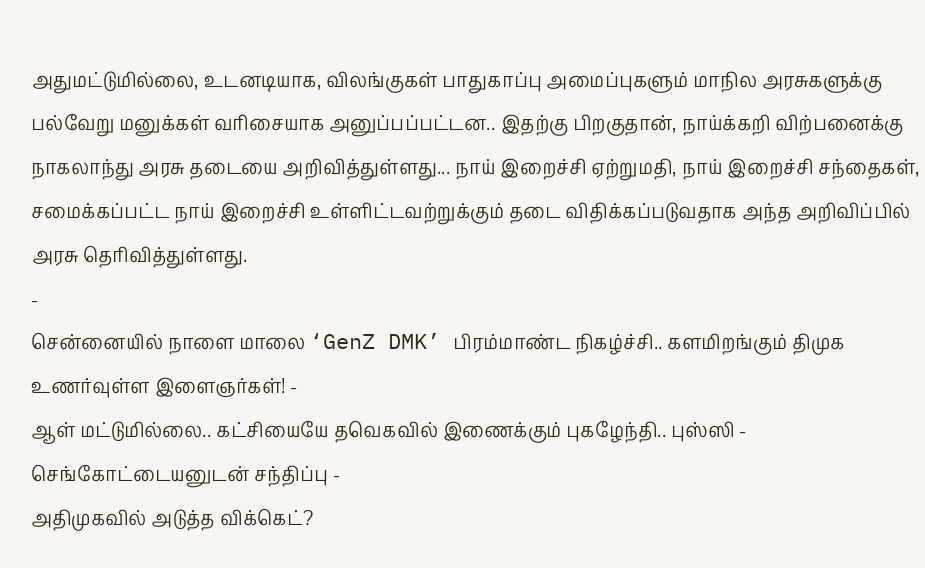அதுமட்டுமில்லை, உடனடியாக, விலங்குகள் பாதுகாப்பு அமைப்புகளும் மாநில அரசுகளுக்கு பல்வேறு மனுக்கள் வரிசையாக அனுப்பப்பட்டன.. இதற்கு பிறகுதான், நாய்க்கறி விற்பனைக்கு நாகலாந்து அரசு தடையை அறிவித்துள்ளது... நாய் இறைச்சி ஏற்றுமதி, நாய் இறைச்சி சந்தைகள், சமைக்கப்பட்ட நாய் இறைச்சி உள்ளிட்டவற்றுக்கும் தடை விதிக்கப்படுவதாக அந்த அறிவிப்பில் அரசு தெரிவித்துள்ளது.
-
சென்னையில் நாளை மாலை ‘GenZ DMK’ பிரம்மாண்ட நிகழ்ச்சி.. களமிறங்கும் திமுக உணர்வுள்ள இளைஞர்கள்! -
ஆள் மட்டுமில்லை.. கட்சியையே தவெகவில் இணைக்கும் புகழேந்தி.. புஸ்ஸி - செங்கோட்டையனுடன் சந்திப்பு -
அதிமுகவில் அடுத்த விக்கெட்?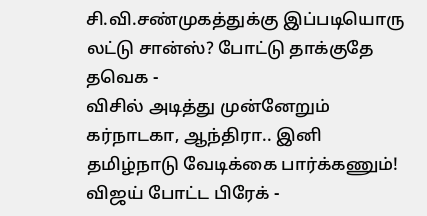சி.வி.சண்முகத்துக்கு இப்படியொரு லட்டு சான்ஸ்? போட்டு தாக்குதே தவெக -
விசில் அடித்து முன்னேறும் கர்நாடகா, ஆந்திரா.. இனி தமிழ்நாடு வேடிக்கை பார்க்கணும்! விஜய் போட்ட பிரேக் -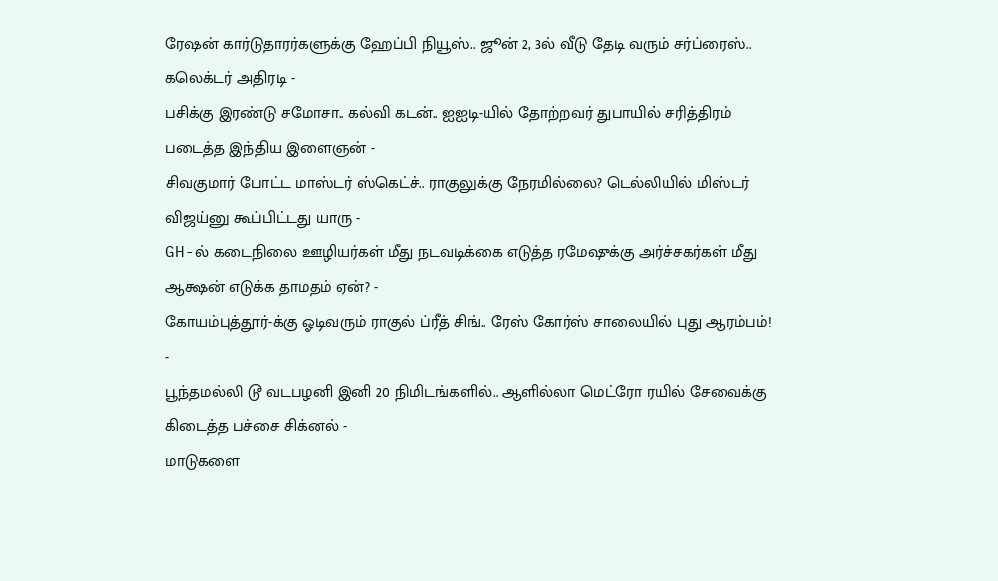ரேஷன் கார்டுதாரர்களுக்கு ஹேப்பி நியூஸ்.. ஜூன் 2, 3ல் வீடு தேடி வரும் சர்ப்ரைஸ்.. கலெக்டர் அதிரடி -
பசிக்கு இரண்டு சமோசா.. கல்வி கடன்.. ஐஐடி-யில் தோற்றவர் துபாயில் சரித்திரம் படைத்த இந்திய இளைஞன் -
சிவகுமார் போட்ட மாஸ்டர் ஸ்கெட்ச்.. ராகுலுக்கு நேரமில்லை? டெல்லியில் மிஸ்டர் விஜய்னு கூப்பிட்டது யாரு -
GH-ல் கடைநிலை ஊழியர்கள் மீது நடவடிக்கை எடுத்த ரமேஷுக்கு அர்ச்சகர்கள் மீது ஆக்ஷன் எடுக்க தாமதம் ஏன்? -
கோயம்புத்தூர்-க்கு ஓடிவரும் ராகுல் ப்ரீத் சிங்.. ரேஸ் கோர்ஸ் சாலையில் புது ஆரம்பம்! -
பூந்தமல்லி டூ வடபழனி இனி 20 நிமிடங்களில்.. ஆளில்லா மெட்ரோ ரயில் சேவைக்கு கிடைத்த பச்சை சிக்னல் -
மாடுகளை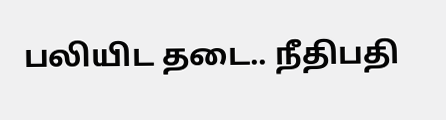பலியிட தடை.. நீதிபதி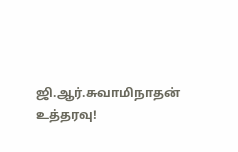ஜி.ஆர்.சுவாமிநாதன் உத்தரவு!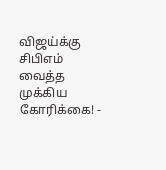விஜய்க்கு சிபிஎம் வைத்த முக்கிய கோரிக்கை! -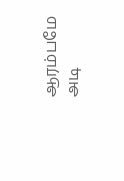ஆரம்பமே அடி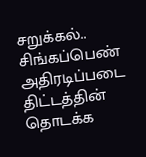சறுக்கல்.. சிங்கப்பெண் அதிரடிப்படை திட்டத்தின் தொடக்க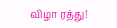விழா ரத்து!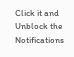Click it and Unblock the Notifications